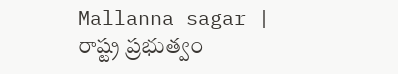Mallanna sagar | రాష్ట్ర ప్రభుత్వం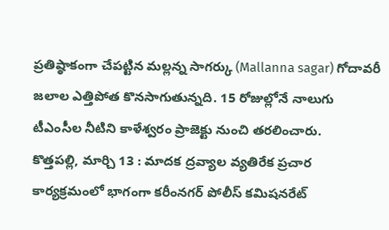ప్రతిష్ఠాకంగా చేపట్టిన మల్లన్న సాగర్కు (Mallanna sagar) గోదావరీ జలాల ఎత్తిపోత కొనసాగుతున్నది. 15 రోజుల్లోనే నాలుగు టీఎంసీల నీటిని కాళేశ్వరం ప్రాజెక్టు నుంచి తరలించారు.
కొత్తపల్లి, మార్చి 13 : మాదక ద్రవ్యాల వ్యతిరేక ప్రచార కార్యక్రమంలో భాగంగా కరీంనగర్ పోలీస్ కమిషనరేట్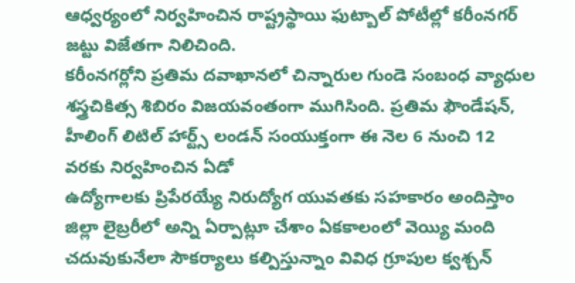ఆధ్వర్యంలో నిర్వహించిన రాష్ట్రస్థాయి ఫుట్బాల్ పోటీల్లో కరీంనగర్ జట్టు విజేతగా నిలిచింది.
కరీంనగర్లోని ప్రతిమ దవాఖానలో చిన్నారుల గుండె సంబంధ వ్యాధుల శస్త్రచికిత్స శిబిరం విజయవంతంగా ముగిసింది. ప్రతిమ ఫౌండేషన్, హీలింగ్ లిటిల్ హార్ట్స్ లండన్ సంయుక్తంగా ఈ నెల 6 నుంచి 12 వరకు నిర్వహించిన ఏడో
ఉద్యోగాలకు ప్రిపేరయ్యే నిరుద్యోగ యువతకు సహకారం అందిస్తాం జిల్లా లైబ్రరీలో అన్ని ఏర్పాట్లూ చేశాం ఏకకాలంలో వెయ్యి మంది చదువుకునేలా సౌకర్యాలు కల్పిస్తున్నాం వివిధ గ్రూపుల క్వశ్చన్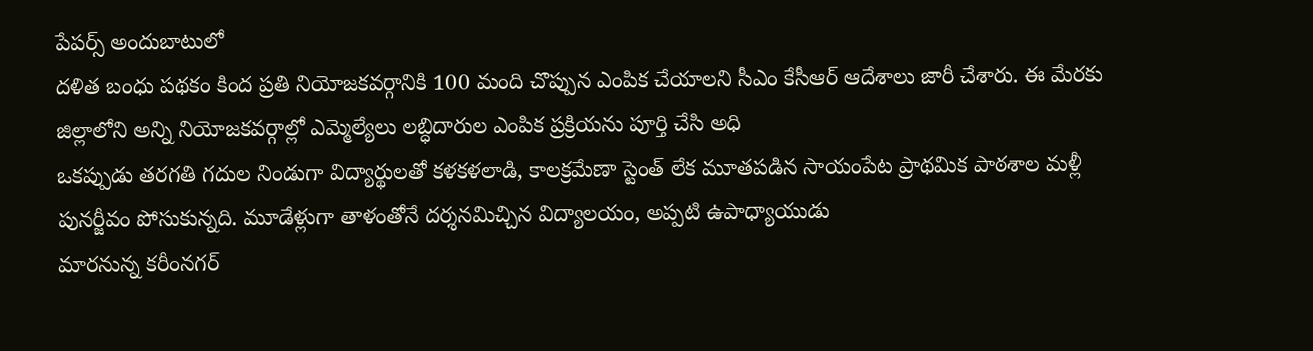పేపర్స్ అందుబాటులో
దళిత బంధు పథకం కింద ప్రతి నియోజకవర్గానికి 100 మంది చొప్పున ఎంపిక చేయాలని సీఎం కేసీఆర్ ఆదేశాలు జారీ చేశారు. ఈ మేరకు జిల్లాలోని అన్ని నియోజకవర్గాల్లో ఎమ్మెల్యేలు లబ్ధిదారుల ఎంపిక ప్రక్రియను పూర్తి చేసి అధి
ఒకప్పుడు తరగతి గదుల నిండుగా విద్యార్థులతో కళకళలాడి, కాలక్రమేణా స్టెంత్ లేక మూతపడిన సాయంపేట ప్రాథమిక పాఠశాల మళ్లీ పునర్జీవం పోసుకున్నది. మూడేళ్లుగా తాళంతోనే దర్శనమిచ్చిన విద్యాలయం, అప్పటి ఉపాధ్యాయుడు
మారనున్న కరీంనగర్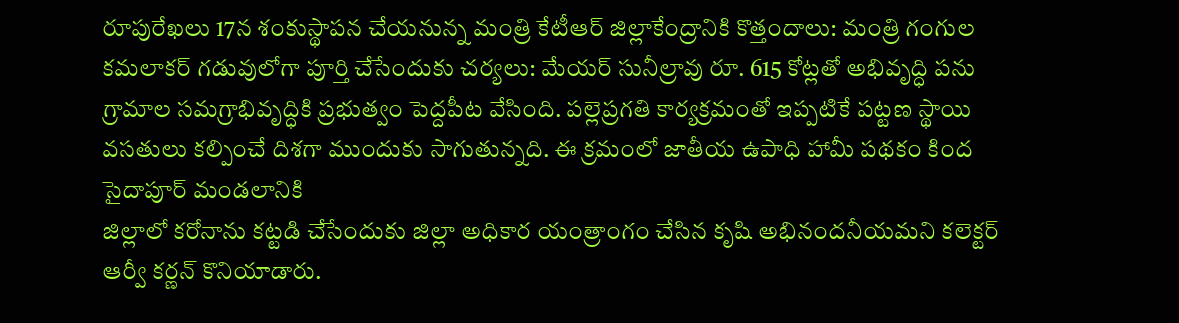రూపురేఖలు 17న శంకుస్థాపన చేయనున్న మంత్రి కేటీఆర్ జిల్లాకేంద్రానికి కొత్తందాలు: మంత్రి గంగుల కమలాకర్ గడువులోగా పూర్తి చేసేందుకు చర్యలు: మేయర్ సునీల్రావు రూ. 615 కోట్లతో అభివృద్ధి పను
గ్రామాల సమగ్రాభివృద్ధికి ప్రభుత్వం పెద్దపీట వేసింది. పల్లెప్రగతి కార్యక్రమంతో ఇప్పటికే పట్టణ స్థాయి వసతులు కల్పించే దిశగా ముందుకు సాగుతున్నది. ఈ క్రమంలో జాతీయ ఉపాధి హామీ పథకం కింద సైదాపూర్ మండలానికి
జిల్లాలో కరోనాను కట్టడి చేసేందుకు జిల్లా అధికార యంత్రాంగం చేసిన కృషి అభినందనీయమని కలెక్టర్ ఆర్వీ కర్ణన్ కొనియాడారు.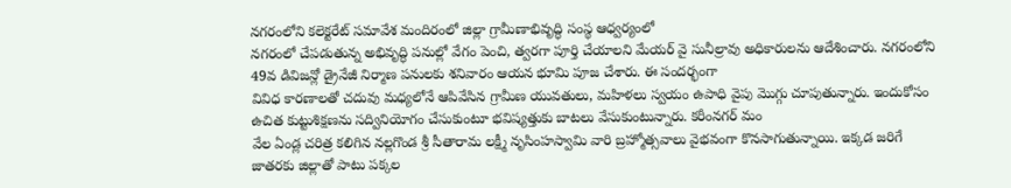నగరంలోని కలెక్టరేట్ సమావేశ మందిరంలో జిల్లా గ్రామీణాభివృద్ధి సంస్థ ఆధ్వర్యంలో
నగరంలో చేపడుతున్న అభివృద్ధి పనుల్లో వేగం పెంచి, త్వరగా పూర్తి చేయాలని మేయర్ వై సునీల్రావు అధికారులను ఆదేశించారు. నగరంలోని 49వ డివిజన్లో డ్రైనేజీ నిర్మాణ పనులకు శనివారం ఆయన భూమి పూజ చేశారు. ఈ సందర్భంగా
వివిధ కారణాలతో చదువు మధ్యలోనే ఆపివేసిన గ్రామీణ యువతులు, మహిళలు స్వయం ఉపాధి వైపు మొగ్గు చూపుతున్నారు. ఇందుకోసం ఉచిత కుట్టుశిక్షణను సద్వినియోగం చేసుకుంటూ భవిష్యత్తుకు బాటలు వేసుకుంటున్నారు. కరీంనగర్ మం
వేల ఏండ్ల చరిత్ర కలిగిన నల్లగొండ శ్రీ సీతారామ లక్ష్మీ నృసింహస్వామి వారి బ్రహ్మోత్సవాలు వైభవంగా కొనసాగుతున్నాయి. ఇక్కడ జరిగే జాతరకు జిల్లాతో పాటు పక్కల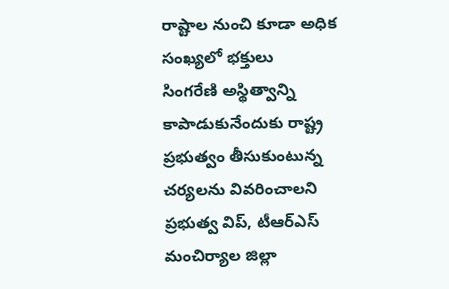రాష్టాల నుంచి కూడా అధిక సంఖ్యలో భక్తులు
సింగరేణి అస్థిత్వాన్ని కాపాడుకునేందుకు రాష్ట్ర ప్రభుత్వం తీసుకుంటున్న చర్యలను వివరించాలని ప్రభుత్వ విప్, టీఆర్ఎస్ మంచిర్యాల జిల్లా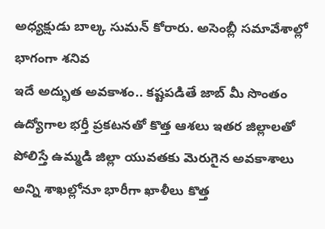అధ్యక్షుడు బాల్క సుమన్ కోరారు. అసెంబ్లీ సమావేశాల్లో భాగంగా శనివ
ఇదే అద్భుత అవకాశం.. కష్టపడితే జాబ్ మీ సొంతం ఉద్యోగాల భర్తీ ప్రకటనతో కొత్త ఆశలు ఇతర జిల్లాలతో పోలిస్తే ఉమ్మడి జిల్లా యువతకు మెరుగైన అవకాశాలు అన్ని శాఖల్లోనూ భారీగా ఖాళీలు కొత్త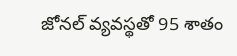జోనల్ వ్యవస్థతో 95 శాతం